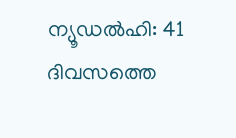ന്യൂഡൽഹി: 41 ദിവസത്തെ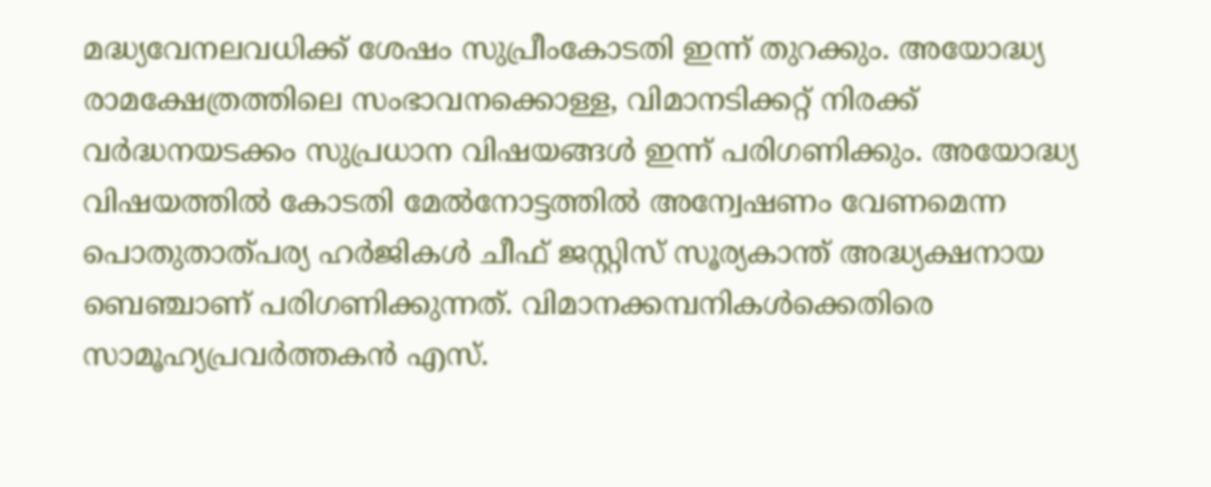മദ്ധ്യവേനലവധിക്ക് ശേഷം സുപ്രീംകോടതി ഇന്ന് തുറക്കും. അയോദ്ധ്യ രാമക്ഷേത്രത്തിലെ സംഭാവനക്കൊള്ള, വിമാനടിക്കറ്റ് നിരക്ക് വർദ്ധനയടക്കം സുപ്രധാന വിഷയങ്ങൾ ഇന്ന് പരിഗണിക്കും. അയോദ്ധ്യ വിഷയത്തിൽ കോടതി മേൽനോട്ടത്തിൽ അന്വേഷണം വേണമെന്ന പൊതുതാത്പര്യ ഹർജികൾ ചീഫ് ജസ്റ്റിസ് സൂര്യകാന്ത് അദ്ധ്യക്ഷനായ ബെഞ്ചാണ് പരിഗണിക്കുന്നത്. വിമാനക്കമ്പനികൾക്കെതിരെ സാമൂഹ്യപ്രവർത്തകൻ എസ്.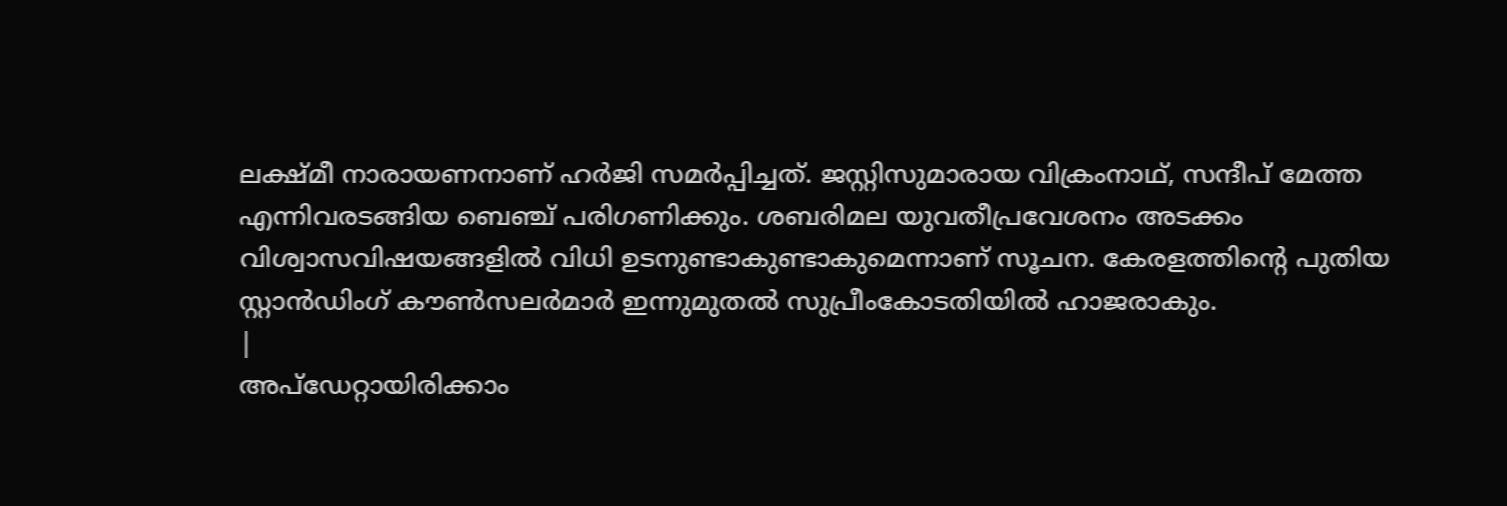ലക്ഷ്മീ നാരായണനാണ് ഹർജി സമർപ്പിച്ചത്. ജസ്റ്റിസുമാരായ വിക്രംനാഥ്, സന്ദീപ് മേത്ത എന്നിവരടങ്ങിയ ബെഞ്ച് പരിഗണിക്കും. ശബരിമല യുവതീപ്രവേശനം അടക്കം വിശ്വാസവിഷയങ്ങളിൽ വിധി ഉടനുണ്ടാകുണ്ടാകുമെന്നാണ് സൂചന. കേരളത്തിന്റെ പുതിയ സ്റ്റാൻഡിംഗ് കൗൺസലർമാർ ഇന്നുമുതൽ സുപ്രീംകോടതിയിൽ ഹാജരാകും.
|
അപ്ഡേറ്റായിരിക്കാം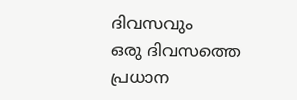ദിവസവും
ഒരു ദിവസത്തെ പ്രധാന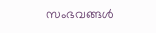സംഭവങ്ങൾ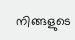നിങ്ങളുടെ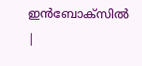ഇൻബോക്സിൽ |